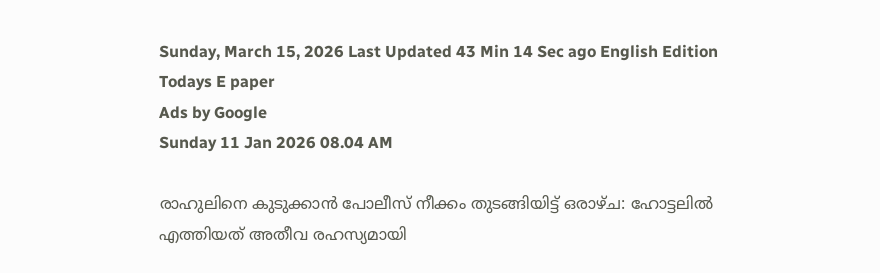Sunday, March 15, 2026 Last Updated 43 Min 14 Sec ago English Edition
Todays E paper
Ads by Google
Sunday 11 Jan 2026 08.04 AM

രാഹുലിനെ കുടുക്കാന്‍ പോലീസ് നീക്കം തുടങ്ങിയിട്ട് ഒരാഴ്ച: ഹോട്ടലില്‍ എത്തിയത് അതീവ രഹസ്യമായി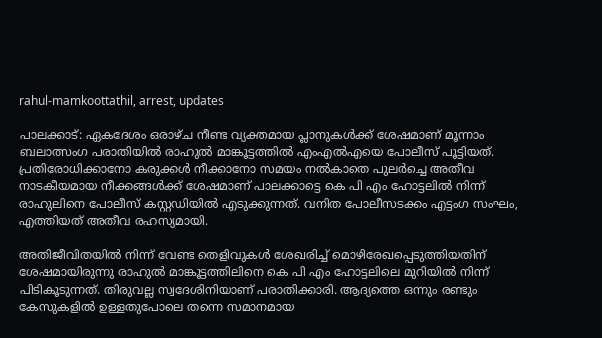rahul-mamkoottathil, arrest, updates

പാലക്കാട്: ഏകദേശം ഒരാഴ്ച നീണ്ട വ്യക്തമായ പ്ലാനുകള്‍ക്ക് ശേഷമാണ് മൂന്നാം ബലാത്സംഗ പരാതിയില്‍ രാഹുല്‍ മാങ്കൂട്ടത്തില്‍ എംഎല്‍എയെ പോലീസ് പൂട്ടിയത്. പ്രതിരോധിക്കാനോ കരുക്കള്‍ നീക്കാനോ സമയം നല്‍കാതെ പുലര്‍ച്ചെ അതീവ നാടകീയമായ നീക്കങ്ങള്‍ക്ക് ശേഷമാണ് പാലക്കാട്ടെ കെ പി എം ഹോട്ടലില്‍ നിന്ന് രാഹുലിനെ പോലീസ് കസ്റ്റഡിയില്‍ എടുക്കുന്നത്. വനിത പോലീസടക്കം എട്ടംഗ സംഘം, എത്തിയത് അതീവ രഹസ്യമായി.

അതിജീവിതയില്‍ നിന്ന് വേണ്ട തെളിവുകള്‍ ശേഖരിച്ച് മൊഴിരേഖപ്പെടുത്തിയതിന് ശേഷമായിരുന്നു രാഹുല്‍ മാങ്കൂട്ടത്തിലിനെ കെ പി എം ഹോട്ടലിലെ മുറിയില്‍ നിന്ന് പിടികൂടുന്നത്. തിരുവല്ല സ്വദേശിനിയാണ് പരാതിക്കാരി. ആദ്യത്തെ ഒന്നും രണ്ടും കേസുകളില്‍ ഉള്ളതുപോലെ തന്നെ സമാനമായ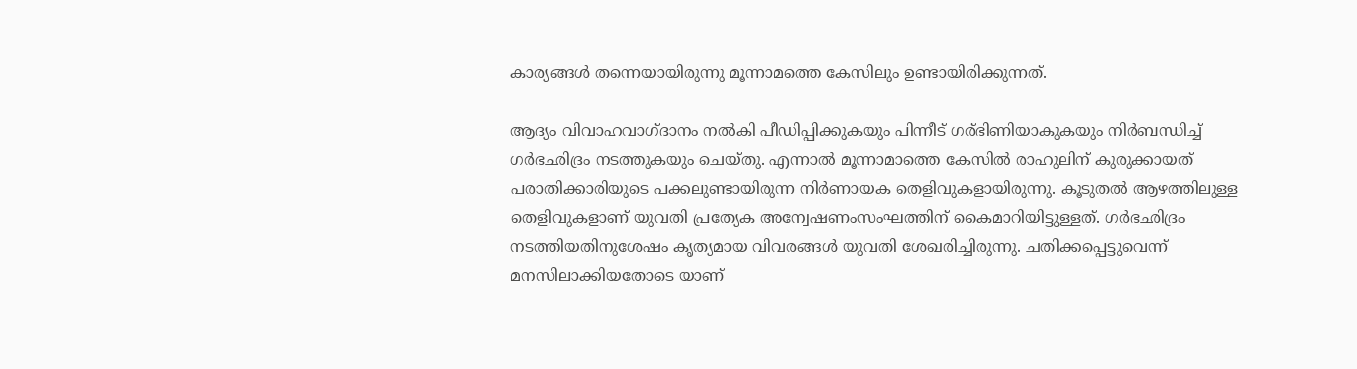കാര്യങ്ങള്‍ തന്നെയായിരുന്നു മൂന്നാമത്തെ കേസിലും ഉണ്ടായിരിക്കുന്നത്.

ആദ്യം വിവാഹവാഗ്ദാനം നല്‍കി പീഡിപ്പിക്കുകയും പിന്നീട് ഗര്ഭിണിയാകുകയും നിര്‍ബന്ധിച്ച് ഗര്‍ഭഛിദ്രം നടത്തുകയും ചെയ്തു. എന്നാല്‍ മൂന്നാമാത്തെ കേസില്‍ രാഹുലിന് കുരുക്കായത് പരാതിക്കാരിയുടെ പക്കലുണ്ടായിരുന്ന നിര്‍ണായക തെളിവുകളായിരുന്നു. കൂടുതല്‍ ആഴത്തിലുള്ള തെളിവുകളാണ് യുവതി പ്രത്യേക അന്വേഷണംസംഘത്തിന് കൈമാറിയിട്ടുള്ളത്. ഗര്‍ഭഛിദ്രം നടത്തിയതിനുശേഷം കൃത്യമായ വിവരങ്ങള്‍ യുവതി ശേഖരിച്ചിരുന്നു. ചതിക്കപ്പെട്ടുവെന്ന് മനസിലാക്കിയതോടെ യാണ്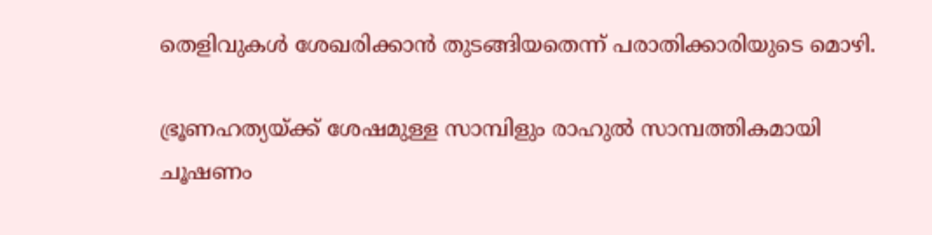തെളിവുകള്‍ ശേഖരിക്കാന്‍ തുടങ്ങിയതെന്ന് പരാതിക്കാരിയുടെ മൊഴി.

ഭ്രൂണഹത്യയ്ക്ക് ശേഷമുള്ള സാമ്പിളും രാഹുല്‍ സാമ്പത്തികമായി ചൂഷണം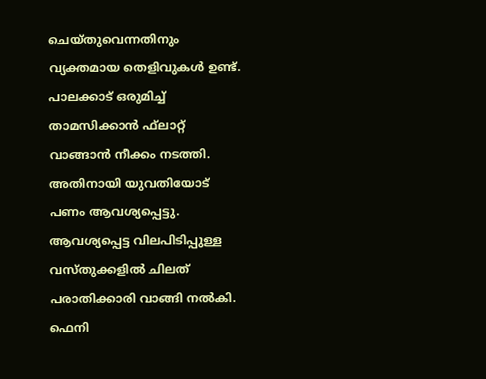ചെയ്തുവെന്നതിനും വ്യക്തമായ തെളിവുകള്‍ ഉണ്ട്. പാലക്കാട് ഒരുമിച്ച് താമസിക്കാന്‍ ഫ്‌ലാറ്റ് വാങ്ങാന്‍ നീക്കം നടത്തി. അതിനായി യുവതിയോട് പണം ആവശ്യപ്പെട്ടു. ആവശ്യപ്പെട്ട വിലപിടിപ്പുള്ള വസ്തുക്കളില്‍ ചിലത് പരാതിക്കാരി വാങ്ങി നല്‍കി. ഫെനി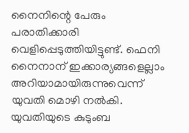നൈനിന്റെ പേരും പരാതിക്കാരി വെളിപ്പെടുത്തിയിട്ടുണ്ട്. ഫെനി നൈനാന് ഇക്കാര്യങ്ങളെല്ലാം അറിയാമായിരുന്നുവെന്ന് യുവതി മൊഴി നല്‍കി. യുവതിയുടെ കുടുംബ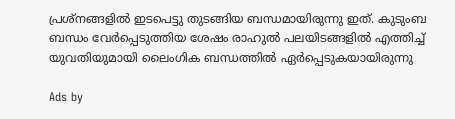പ്രശ്‌നങ്ങളില്‍ ഇടപെട്ടു തുടങ്ങിയ ബന്ധമായിരുന്നു ഇത്. കുടുംബ ബന്ധം വേര്‍പ്പെടുത്തിയ ശേഷം രാഹുല്‍ പലയിടങ്ങളില്‍ എത്തിച്ച് യുവതിയുമായി ലൈംഗിക ബന്ധത്തില്‍ ഏര്‍പ്പെടുകയായിരുന്നു

Ads by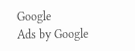Google
Ads by Google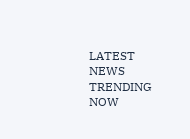LATEST NEWS
TRENDING NOW